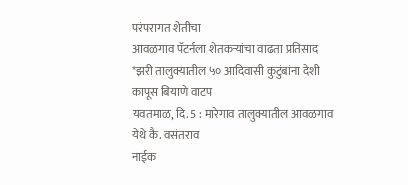परंपरागत शेतीचा
आवळगाव पॅटर्नला शेतकऱ्यांचा वाढता प्रतिसाद
*झरी तालुक्यातील ५० आदिवासी कुटुंबांना देशी कापूस बियाणे वाटप
यवतमाळ, दि. 5 : मारेगाव तालुक्यातील आवळगाव येथे कै. वसंतराव
नाईक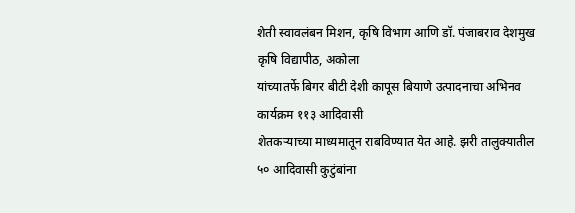शेती स्वावलंबन मिशन, कृषि विभाग आणि डॉ. पंजाबराव देशमुख कृषि विद्यापीठ, अकोला
यांच्यातर्फे बिगर बीटी देशी कापूस बियाणे उत्पादनाचा अभिनव कार्यक्रम ११३ आदिवासी
शेतकऱ्याच्या माध्यमातून राबविण्यात येत आहे. झरी तालुक्यातील ५० आदिवासी कुटुंबांना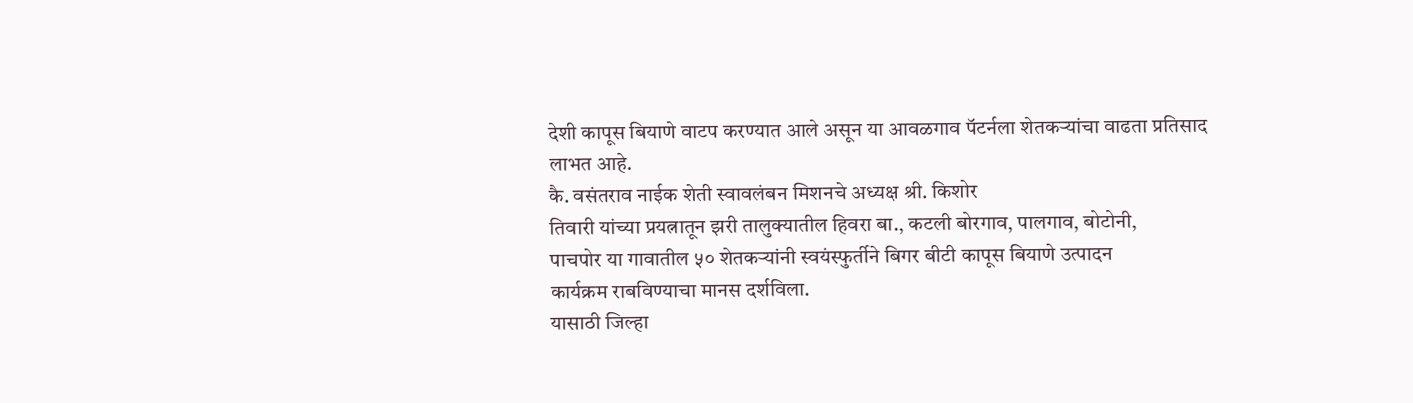देशी कापूस बियाणे वाटप करण्यात आले असून या आवळगाव पॅटर्नला शेतकऱ्यांचा वाढता प्रतिसाद
लाभत आहे.
कै. वसंतराव नाईक शेती स्वावलंबन मिशनचे अध्यक्ष श्री. किशोर
तिवारी यांच्या प्रयत्नातून झरी तालुक्यातील हिवरा बा., कटली बोरगाव, पालगाव, बोटोनी,
पाचपोर या गावातील ५० शेतकऱ्यांनी स्वयंस्फुर्तीने बिगर बीटी कापूस बियाणे उत्पादन
कार्यक्रम राबविण्याचा मानस दर्शविला.
यासाठी जिल्हा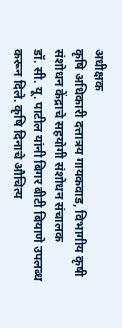अधीक्षक
कृषि अधिकारी दत्तात्रय गायकवाड, विभागीय कृषी संशोधन केंद्राचे सहयोगी संशोधन संचालक
डॉ. सी. यू. पाटील यांनी बिगर बीटी बियाणे उपलब्ध करून दिले. कृषि दिनाचे औचित्य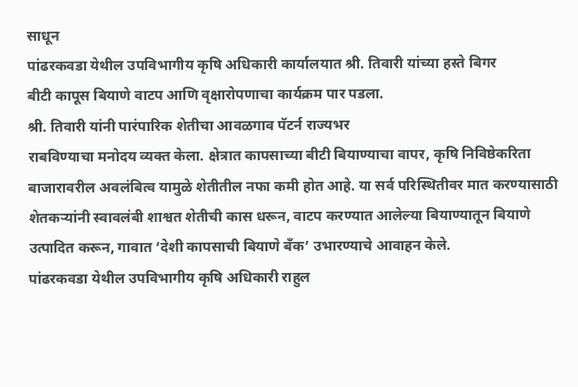साधून
पांढरकवडा येथील उपविभागीय कृषि अधिकारी कार्यालयात श्री. तिवारी यांच्या हस्ते बिगर
बीटी कापूस बियाणे वाटप आणि वृक्षारोपणाचा कार्यक्रम पार पडला.
श्री. तिवारी यांनी पारंपारिक शेतीचा आवळगाव पॅटर्न राज्यभर
राबविण्याचा मनोदय व्यक्त केला. क्षेत्रात कापसाच्या बीटी बियाण्याचा वापर, कृषि निविष्ठेकरिता
बाजारावरील अवलंबित्व यामुळे शेतीतील नफा कमी होत आहे. या सर्व परिस्थितीवर मात करण्यासाठी
शेतकऱ्यांनी स्वावलंबी शाश्वत शेतीची कास धरून, वाटप करण्यात आलेल्या बियाण्यातून बियाणे
उत्पादित करून, गावात ‘देशी कापसाची बियाणे बँक’ उभारण्याचे आवाहन केले.
पांढरकवडा येथील उपविभागीय कृषि अधिकारी राहुल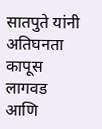सातपुते यांनी
अतिघनता कापूस लागवड आणि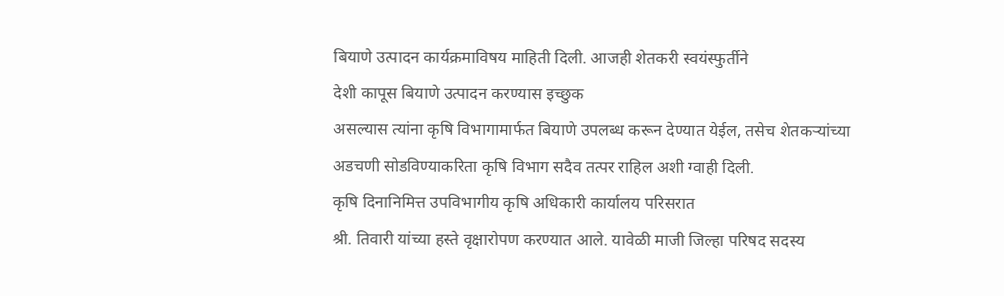बियाणे उत्पादन कार्यक्रमाविषय माहिती दिली. आजही शेतकरी स्वयंस्फुर्तीने
देशी कापूस बियाणे उत्पादन करण्यास इच्छुक
असल्यास त्यांना कृषि विभागामार्फत बियाणे उपलब्ध करून देण्यात येईल, तसेच शेतकऱ्यांच्या
अडचणी सोडविण्याकरिता कृषि विभाग सदैव तत्पर राहिल अशी ग्वाही दिली.
कृषि दिनानिमित्त उपविभागीय कृषि अधिकारी कार्यालय परिसरात
श्री. तिवारी यांच्या हस्ते वृक्षारोपण करण्यात आले. यावेळी माजी जिल्हा परिषद सदस्य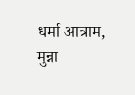धर्मा आत्राम, मुन्ना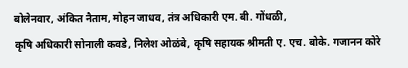बोलेनवार, अंकित नैताम, मोहन जाधव, तंत्र अधिकारी एम. बी. गोंधळी,
कृषि अधिकारी सोनाली कवडे, निलेश ओळंबे, कृषि सहायक श्रीमती ए. एच. बोके. गजानन कोरे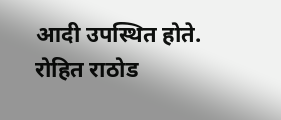आदी उपस्थित होते. रोहित राठोड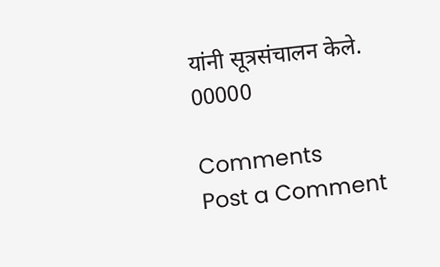यांनी सूत्रसंचालन केले.
00000

Comments
Post a Comment